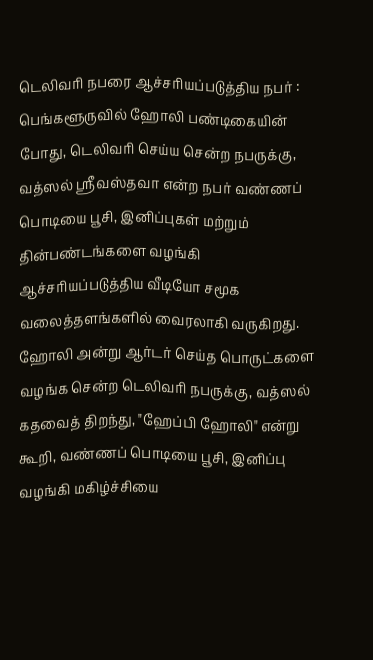டெலிவரி நபரை ஆச்சரியப்படுத்திய நபர் : பெங்களூருவில் ஹோலி பண்டிகையின் போது, டெலிவரி செய்ய சென்ற நபருக்கு, வத்ஸல் ஸ்ரீவஸ்தவா என்ற நபர் வண்ணப் பொடியை பூசி, இனிப்புகள் மற்றும் தின்பண்டங்களை வழங்கி ஆச்சரியப்படுத்திய வீடியோ சமூக வலைத்தளங்களில் வைரலாகி வருகிறது. ஹோலி அன்று ஆர்டர் செய்த பொருட்களை வழங்க சென்ற டெலிவரி நபருக்கு, வத்ஸல் கதவைத் திறந்து, "ஹேப்பி ஹோலி" என்று கூறி, வண்ணப் பொடியை பூசி, இனிப்பு வழங்கி மகிழ்ச்சியை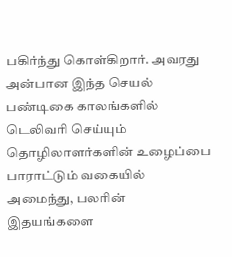பகிர்ந்து கொள்கிறார். அவரது அன்பான இந்த செயல் பண்டிகை காலங்களில் டெலிவரி செய்யும் தொழிலாளர்களின் உழைப்பை பாராட்டும் வகையில் அமைந்து, பலரின் இதயங்களை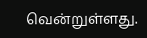வென்றுள்ளது.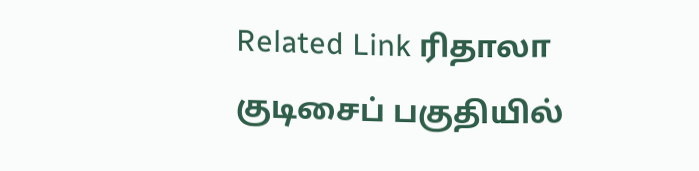Related Link ரிதாலா குடிசைப் பகுதியில்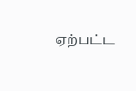ஏற்பட்ட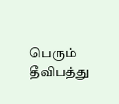பெரும் தீவிபத்து